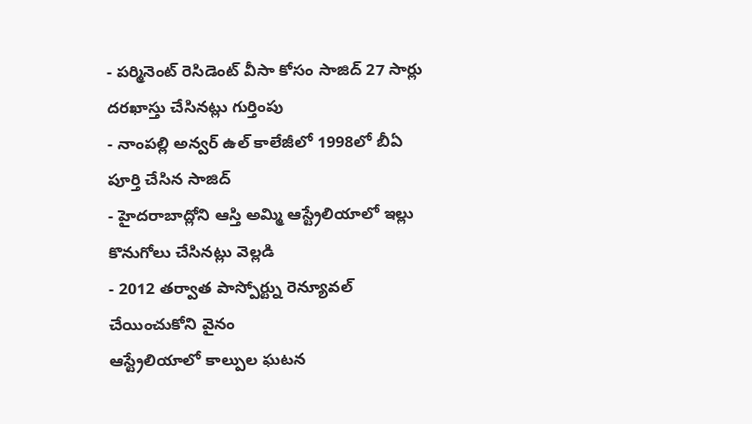- పర్మినెంట్ రెసిడెంట్ వీసా కోసం సాజిద్ 27 సార్లు దరఖాస్తు చేసినట్లు గుర్తింపు
- నాంపల్లి అన్వర్ ఉల్ కాలేజీలో 1998లో బీఏ పూర్తి చేసిన సాజిద్
- హైదరాబాద్లోని ఆస్తి అమ్మి ఆస్ట్రేలియాలో ఇల్లు కొనుగోలు చేసినట్లు వెల్లడి
- 2012 తర్వాత పాస్పోర్ట్ను రెన్యూవల్ చేయించుకోని వైనం
ఆస్ట్రేలియాలో కాల్పుల ఘటన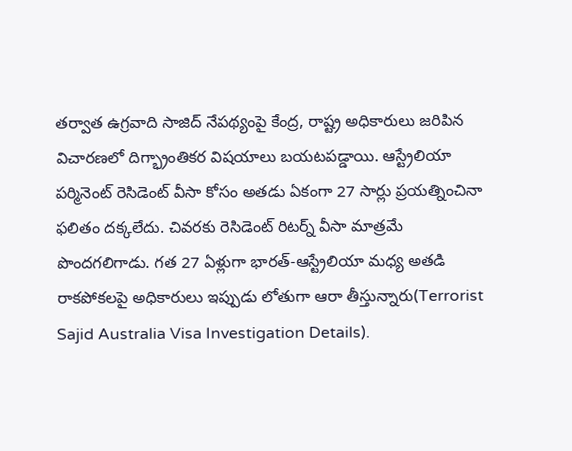తర్వాత ఉగ్రవాది సాజిద్ నేపథ్యంపై కేంద్ర, రాష్ట్ర అధికారులు జరిపిన విచారణలో దిగ్భ్రాంతికర విషయాలు బయటపడ్డాయి. ఆస్ట్రేలియా పర్మినెంట్ రెసిడెంట్ వీసా కోసం అతడు ఏకంగా 27 సార్లు ప్రయత్నించినా ఫలితం దక్కలేదు. చివరకు రెసిడెంట్ రిటర్న్ వీసా మాత్రమే పొందగలిగాడు. గత 27 ఏళ్లుగా భారత్-ఆస్ట్రేలియా మధ్య అతడి రాకపోకలపై అధికారులు ఇప్పుడు లోతుగా ఆరా తీస్తున్నారు(Terrorist Sajid Australia Visa Investigation Details).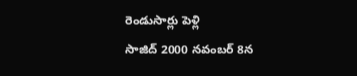రెండుసార్లు పెళ్లి
సాజిద్ 2000 నవంబర్ 8న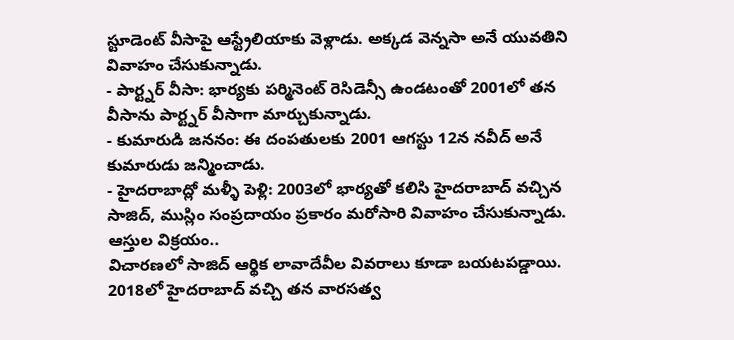స్టూడెంట్ వీసాపై ఆస్ట్రేలియాకు వెళ్లాడు. అక్కడ వెన్నసా అనే యువతిని వివాహం చేసుకున్నాడు.
- పార్ట్నర్ వీసా: భార్యకు పర్మినెంట్ రెసిడెన్సీ ఉండటంతో 2001లో తన వీసాను పార్ట్నర్ వీసాగా మార్చుకున్నాడు.
- కుమారుడి జననం: ఈ దంపతులకు 2001 ఆగస్టు 12న నవీద్ అనే కుమారుడు జన్మించాడు.
- హైదరాబాద్లో మళ్ళీ పెళ్లి: 2003లో భార్యతో కలిసి హైదరాబాద్ వచ్చిన సాజిద్, ముస్లిం సంప్రదాయం ప్రకారం మరోసారి వివాహం చేసుకున్నాడు.
ఆస్తుల విక్రయం..
విచారణలో సాజిద్ ఆర్థిక లావాదేవీల వివరాలు కూడా బయటపడ్డాయి. 2018లో హైదరాబాద్ వచ్చి తన వారసత్వ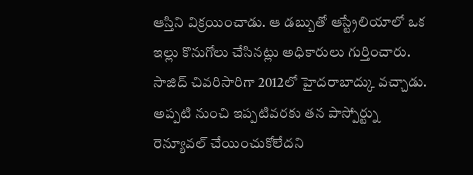ఆస్తిని విక్రయించాడు. ఆ డబ్బుతో ఆస్ట్రేలియాలో ఒక ఇల్లు కొనుగోలు చేసినట్లు అధికారులు గుర్తించారు. సాజిద్ చివరిసారిగా 2012లో హైదరాబాద్కు వచ్చాడు. అప్పటి నుంచి ఇప్పటివరకు తన పాస్పోర్ట్ను రెన్యూవల్ చేయించుకోలేదని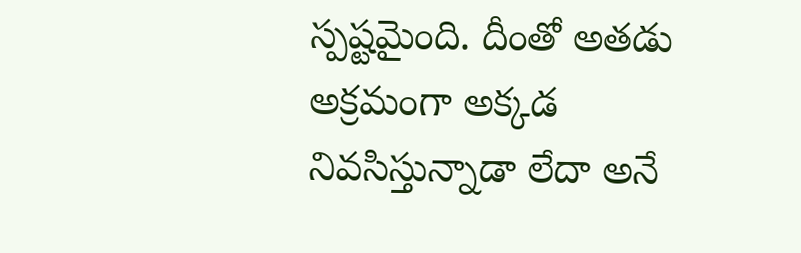స్పష్టమైంది. దీంతో అతడు అక్రమంగా అక్కడ నివసిస్తున్నాడా లేదా అనే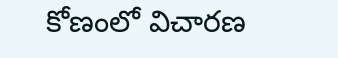కోణంలో విచారణ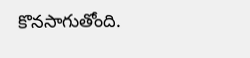కొనసాగుతోంది.